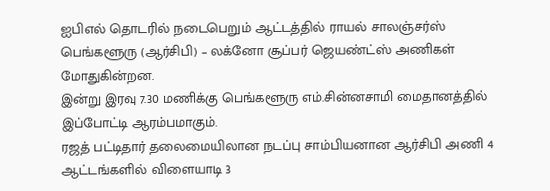ஐபிஎல் தொடரில் நடைபெறும் ஆட்டத்தில் ராயல் சாலஞ்சர்ஸ் பெங்களூரு (ஆர்சிபி) – லக்னோ சூப்பர் ஜெயண்ட்ஸ் அணிகள் மோதுகின்றன.
இன்று இரவு 7.30 மணிக்கு பெங்களூரு எம்.சின்னசாமி மைதானத்தில் இப்போட்டி ஆரம்பமாகும்.
ரஜத் பட்டிதார் தலைமையிலான நடப்பு சாம்பியனான ஆர்சிபி அணி 4 ஆட்டங்களில் விளையாடி 3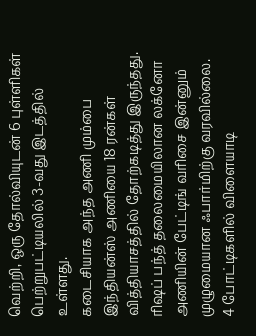வெற்றி, ஒரு தோல்வியுடன் 6 புள்ளிகள் பெற்றுபட்டியலில் 3-வது இடத்தில் உள்ளது.
கடைசியாக அந்த அணி மும்பை இந்தியன்ஸ் அணியை 18 ரன்கள் வித்தியாசத்தில் தோற்கடித்து இருந்தது.
ரிஷப் பந்த் தலைமையிலான லக்னோ அணியின் பேட்டிங் வரிசை இன்னும் முழுமையான ஃபார்மிற்கு வரவில்லை.
4 போட்டிகளில் விளையாடி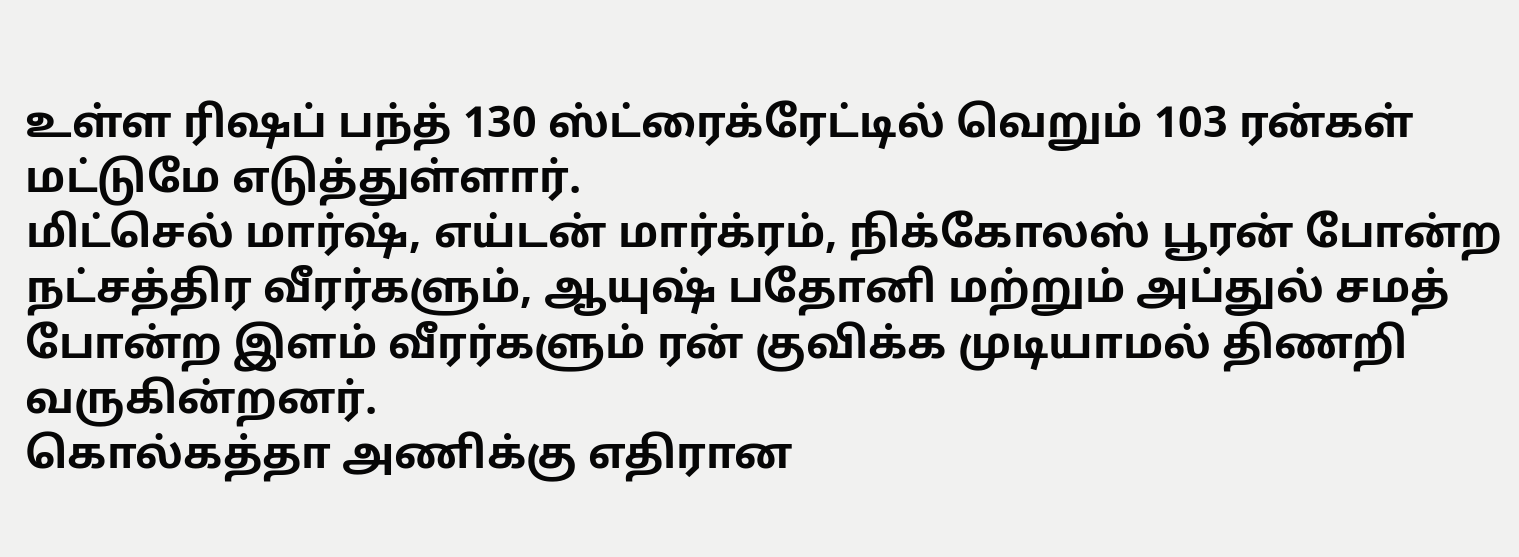உள்ள ரிஷப் பந்த் 130 ஸ்ட்ரைக்ரேட்டில் வெறும் 103 ரன்கள் மட்டுமே எடுத்துள்ளார்.
மிட்செல் மார்ஷ், எய்டன் மார்க்ரம், நிக்கோலஸ் பூரன் போன்ற நட்சத்திர வீரர்களும், ஆயுஷ் பதோனி மற்றும் அப்துல் சமத் போன்ற இளம் வீரர்களும் ரன் குவிக்க முடியாமல் திணறி வருகின்றனர்.
கொல்கத்தா அணிக்கு எதிரான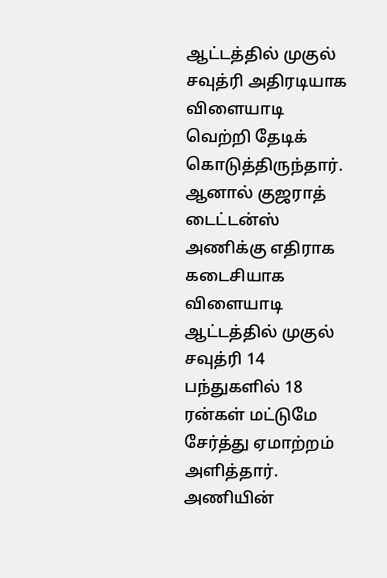ஆட்டத்தில் முகுல் சவுத்ரி அதிரடியாக விளையாடி வெற்றி தேடிக் கொடுத்திருந்தார். ஆனால் குஜராத் டைட்டன்ஸ் அணிக்கு எதிராக கடைசியாக விளையாடி ஆட்டத்தில் முகுல் சவுத்ரி 14 பந்துகளில் 18 ரன்கள் மட்டுமே சேர்த்து ஏமாற்றம் அளித்தார்.
அணியின்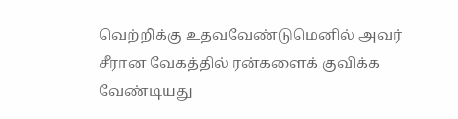வெற்றிக்கு உதவவேண்டுமெனில் அவர் சீரான வேகத்தில் ரன்களைக் குவிக்க வேண்டியது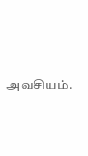அவசியம்.